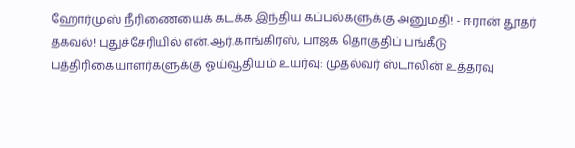ஹோர்முஸ் நீரிணையைக் கடக்க இந்திய கப்பல்களுக்கு அனுமதி! - ஈரான் தூதர் தகவல்! புதுச்சேரியில் என்.ஆர்.காங்கிரஸ், பாஜக தொகுதிப் பங்கீடு பத்திரிகையாளர்களுக்கு ஓய்வூதியம் உயர்வு: முதல்வர் ஸ்டாலின் உத்தரவு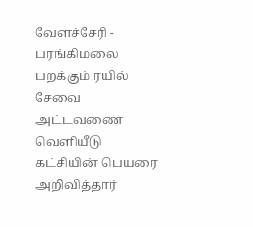வேளச்சேரி - பரங்கிமலை பறக்கும் ரயில் சேவை அட்டவணை வெளியீடு கட்சியின் பெயரை அறிவித்தார்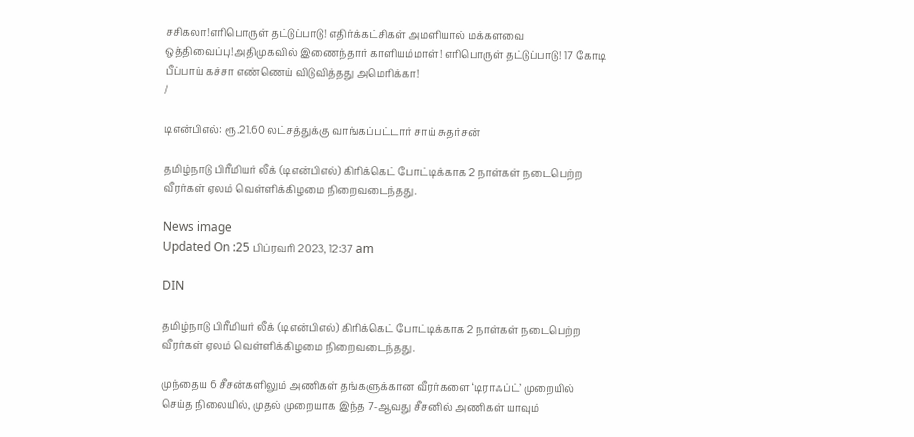சசிகலா!எரிபொருள் தட்டுப்பாடு! எதிர்க்கட்சிகள் அமளியால் மக்களவை ஒத்திவைப்பு!அதிமுகவில் இணைந்தார் காளியம்மாள்! எரிபொருள் தட்டுப்பாடு! 17 கோடி பீப்பாய் கச்சா எண்ணெய் விடுவித்தது அமெரிக்கா!
/

டிஎன்பிஎல்: ரூ.21.60 லட்சத்துக்கு வாங்கப்பட்டார் சாய் சுதர்சன்

தமிழ்நாடு பிரீமியர் லீக் (டிஎன்பிஎல்) கிரிக்கெட் போட்டிக்காக 2 நாள்கள் நடைபெற்ற வீரர்கள் ஏலம் வெள்ளிக்கிழமை நிறைவடைந்தது.

News image
Updated On :25 பிப்ரவரி 2023, 12:37 am

DIN

தமிழ்நாடு பிரீமியர் லீக் (டிஎன்பிஎல்) கிரிக்கெட் போட்டிக்காக 2 நாள்கள் நடைபெற்ற வீரர்கள் ஏலம் வெள்ளிக்கிழமை நிறைவடைந்தது.

முந்தைய 6 சீசன்களிலும் அணிகள் தங்களுக்கான வீரர்களை ‘டிராஃப்ட்’ முறையில் செய்த நிலையில், முதல் முறையாக இந்த 7-ஆவது சீசனில் அணிகள் யாவும்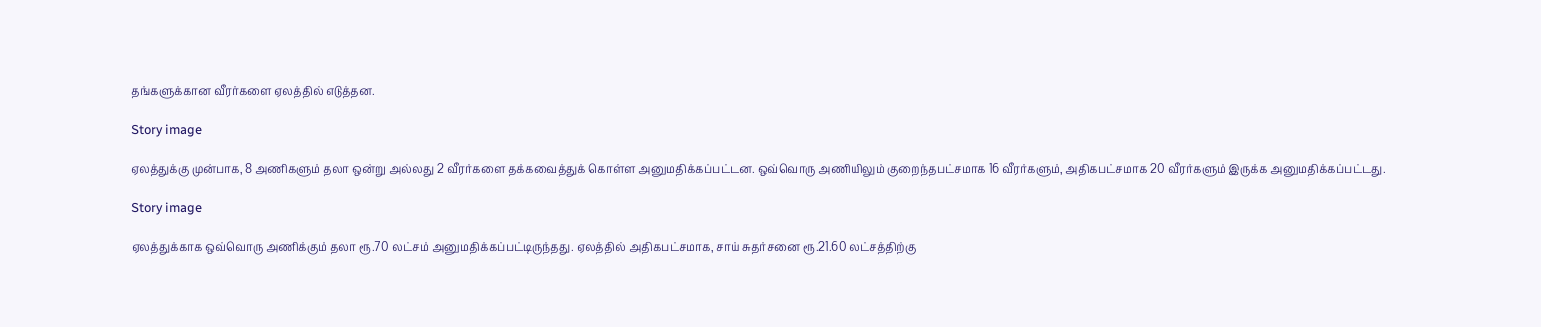தங்களுக்கான வீரர்களை ஏலத்தில் எடுத்தன.

Story image

ஏலத்துக்கு முன்பாக, 8 அணிகளும் தலா ஒன்று அல்லது 2 வீரர்களை தக்கவைத்துக் கொள்ள அனுமதிக்கப்பட்டன. ஒவ்வொரு அணியிலும் குறைந்தபட்சமாக 16 வீரர்களும், அதிகபட்சமாக 20 வீரர்களும் இருக்க அனுமதிக்கப்பட்டது.

Story image

ஏலத்துக்காக ஒவ்வொரு அணிக்கும் தலா ரூ.70 லட்சம் அனுமதிக்கப்பட்டிருந்தது. ஏலத்தில் அதிகபட்சமாக, சாய் சுதர்சனை ரூ.21.60 லட்சத்திற்கு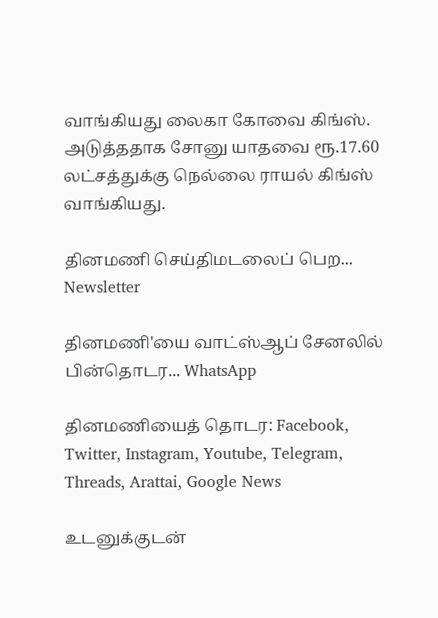வாங்கியது லைகா கோவை கிங்ஸ். அடுத்ததாக சோனு யாதவை ரூ.17.60 லட்சத்துக்கு நெல்லை ராயல் கிங்ஸ் வாங்கியது.

தினமணி செய்திமடலைப் பெற... Newsletter

தினமணி'யை வாட்ஸ்ஆப் சேனலில் பின்தொடர... WhatsApp

தினமணியைத் தொடர: Facebook, Twitter, Instagram, Youtube, Telegram, Threads, Arattai, Google News

உடனுக்குடன்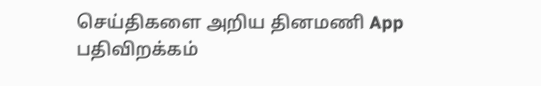செய்திகளை அறிய தினமணி App பதிவிறக்கம்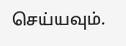செய்யவும்.